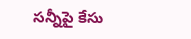సన్నీపై కేసు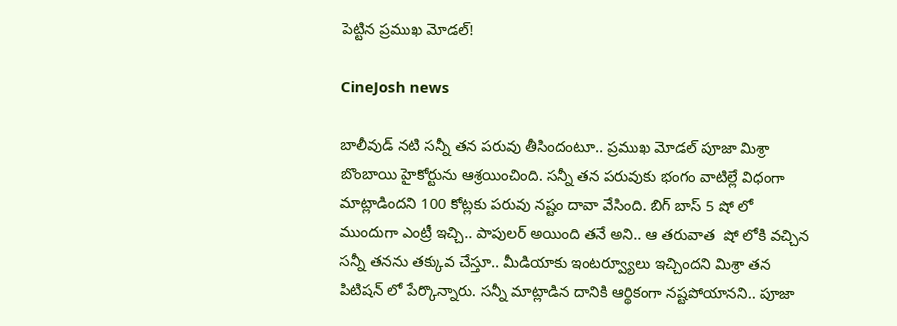పెట్టిన ప్రముఖ మోడల్!

CineJosh news

బాలీవుడ్ నటి సన్నీ తన పరువు తీసిందంటూ.. ప్రముఖ మోడల్ పూజా మిశ్రా బొంబాయి హైకోర్టును ఆశ్రయించింది. సన్నీ తన పరువుకు భంగం వాటిల్లే విధంగా మాట్లాడిందని 100 కోట్లకు పరువు నష్టం దావా వేసింది. బిగ్ బాస్ 5 షో లో ముందుగా ఎంట్రీ ఇచ్చి.. పాపులర్ అయింది తనే అని.. ఆ తరువాత  షో లోకి వచ్చిన సన్నీ తనను తక్కువ చేస్తూ.. మీడియాకు ఇంటర్వ్యూలు ఇచ్చిందని మిశ్రా తన పిటిషన్ లో పేర్కొన్నారు. సన్నీ మాట్లాడిన దానికి ఆర్థికంగా నష్టపోయానని.. పూజా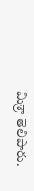మిశ్రా తెలిపారు.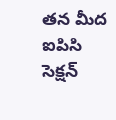తన మీద ఐపిసి సెక్షన్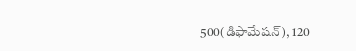500(డిఫామేషన్), 120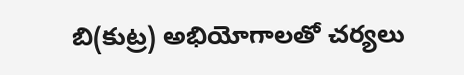బి(కుట్ర) అభియోగాలతో చర్యలు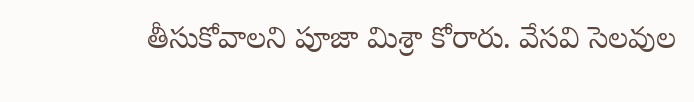తీసుకోవాలని పూజా మిశ్రా కోరారు. వేసవి సెలవుల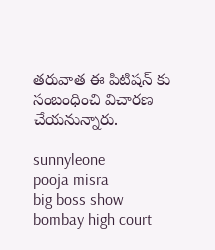తరువాత ఈ పిటిషన్ కు సంబంధించి విచారణ చేయనున్నారు.

sunnyleone
pooja misra
big boss show
bombay high court